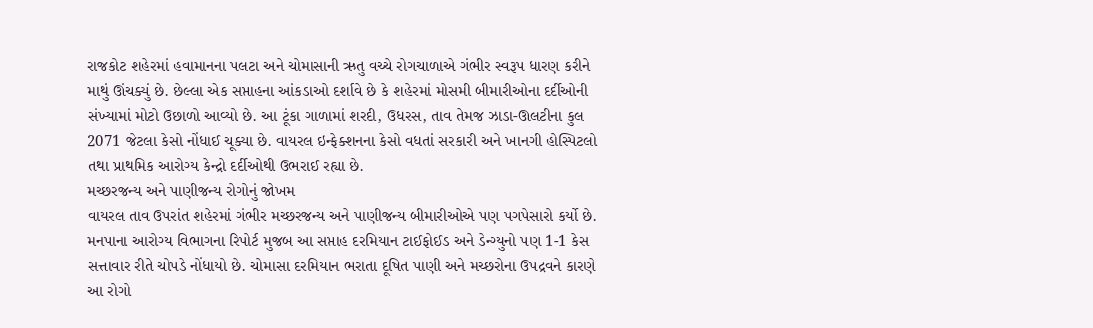રાજકોટ શહેરમાં હવામાનના પલટા અને ચોમાસાની ઋતુ વચ્ચે રોગચાળાએ ગંભીર સ્વરૂપ ધારણ કરીને માથું ઊંચક્યું છે. છેલ્લા એક સપ્તાહના આંકડાઓ દર્શાવે છે કે શહેરમાં મોસમી બીમારીઓના દર્દીઓની સંખ્યામાં મોટો ઉછાળો આવ્યો છે. આ ટૂંકા ગાળામાં શરદી, ઉધરસ, તાવ તેમજ ઝાડા-ઊલટીના કુલ 2071 જેટલા કેસો નોંધાઈ ચૂક્યા છે. વાયરલ ઇન્ફેક્શનના કેસો વધતાં સરકારી અને ખાનગી હોસ્પિટલો તથા પ્રાથમિક આરોગ્ય કેન્દ્રો દર્દીઓથી ઉભરાઈ રહ્યા છે.
મચ્છરજન્ય અને પાણીજન્ય રોગોનું જોખમ
વાયરલ તાવ ઉપરાંત શહેરમાં ગંભીર મચ્છરજન્ય અને પાણીજન્ય બીમારીઓએ પણ પગપેસારો કર્યો છે. મનપાના આરોગ્ય વિભાગના રિપોર્ટ મુજબ આ સપ્તાહ દરમિયાન ટાઈફોઈડ અને ડેન્ગ્યુનો પણ 1-1 કેસ સત્તાવાર રીતે ચોપડે નોંધાયો છે. ચોમાસા દરમિયાન ભરાતા દૂષિત પાણી અને મચ્છરોના ઉપદ્રવને કારણે આ રોગો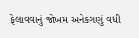ફેલાવવાનું જોખમ અનેકગણું વધી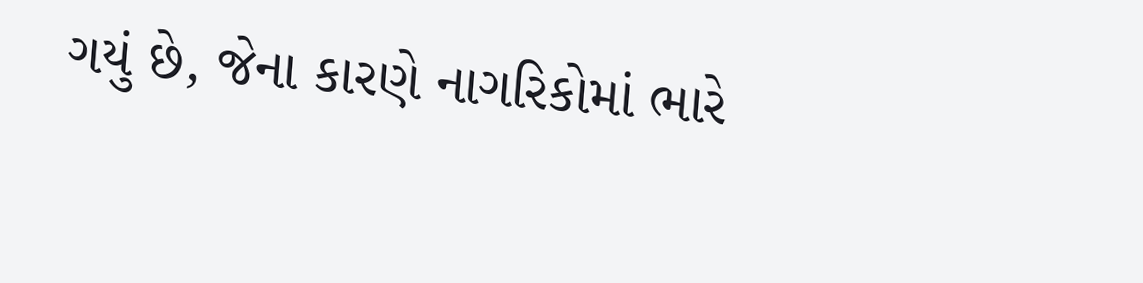ગયું છે, જેના કારણે નાગરિકોમાં ભારે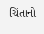ચિંતાનો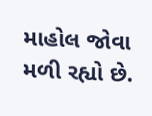માહોલ જોવા મળી રહ્યો છે.